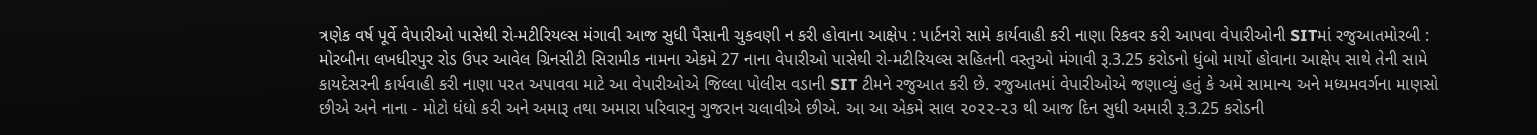ત્રણેક વર્ષ પૂર્વે વેપારીઓ પાસેથી રો-મટીરિયલ્સ મંગાવી આજ સુધી પૈસાની ચુકવણી ન કરી હોવાના આક્ષેપ : પાર્ટનરો સામે કાર્યવાહી કરી નાણા રિકવર કરી આપવા વેપારીઓની SITમાં રજુઆતમોરબી : મોરબીના લખધીરપુર રોડ ઉપર આવેલ ગ્રિનસીટી સિરામીક નામના એકમે 27 નાના વેપારીઓ પાસેથી રો-મટીરિયલ્સ સહિતની વસ્તુઓ મંગાવી રૂ.3.25 કરોડનો ધુંબો માર્યો હોવાના આક્ષેપ સાથે તેની સામે કાયદેસરની કાર્યવાહી કરી નાણા પરત અપાવવા માટે આ વેપારીઓએ જિલ્લા પોલીસ વડાની SIT ટીમને રજુઆત કરી છે. રજુઆતમાં વેપારીઓએ જણાવ્યું હતું કે અમે સામાન્ય અને મધ્યમવર્ગના માણસો છીએ અને નાના - મોટો ધંધો કરી અને અમારૂ તથા અમારા પરિવારનુ ગુજરાન ચલાવીએ છીએ. આ આ એકમે સાલ ૨૦૨૨-૨૩ થી આજ દિન સુધી અમારી રૂ.3.25 કરોડની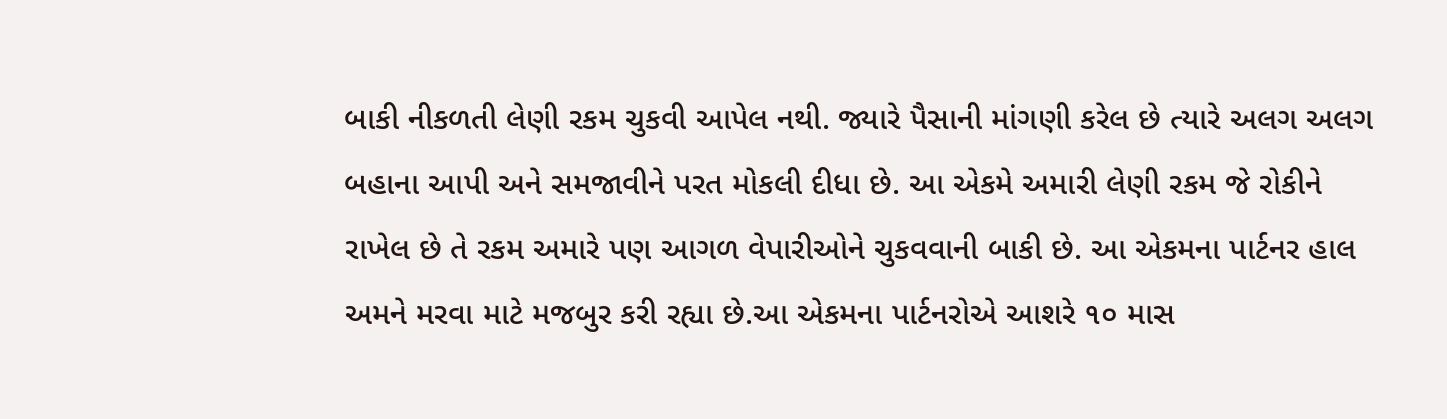બાકી નીકળતી લેણી રકમ ચુકવી આપેલ નથી. જ્યારે પૈસાની માંગણી કરેલ છે ત્યારે અલગ અલગ બહાના આપી અને સમજાવીને પરત મોકલી દીધા છે. આ એકમે અમારી લેણી રકમ જે રોકીને રાખેલ છે તે રકમ અમારે પણ આગળ વેપારીઓને ચુકવવાની બાકી છે. આ એકમના પાર્ટનર હાલ અમને મરવા માટે મજબુર કરી રહ્યા છે.આ એકમના પાર્ટનરોએ આશરે ૧૦ માસ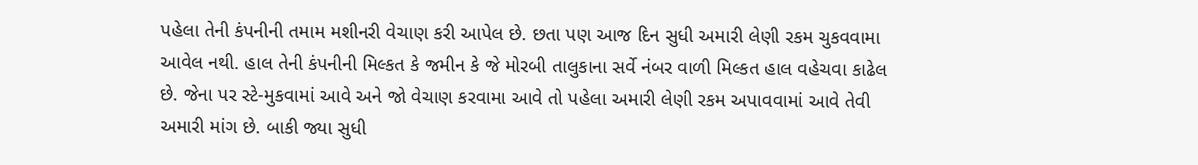પહેલા તેની કંપનીની તમામ મશીનરી વેચાણ કરી આપેલ છે. છતા પણ આજ દિન સુધી અમારી લેણી રકમ ચુકવવામા આવેલ નથી. હાલ તેની કંપનીની મિલ્કત કે જમીન કે જે મોરબી તાલુકાના સર્વે નંબર વાળી મિલ્કત હાલ વહેચવા કાઢેલ છે. જેના પર સ્ટે-મુકવામાં આવે અને જો વેચાણ કરવામા આવે તો પહેલા અમારી લેણી રકમ અપાવવામાં આવે તેવી અમારી માંગ છે. બાકી જ્યા સુધી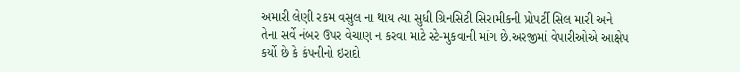અમારી લેણી રકમ વસુલ ના થાય ત્યા સુધી ગ્રિનસિટી સિરામીકની પ્રોપર્ટી સિલ મારી અને તેના સર્વે નંબર ઉપર વેચાણ ન કરવા માટે સ્ટે-મુકવાની માંગ છે.અરજીમાં વેપારીઓએ આક્ષેપ કર્યો છે કે કંપનીનો ઇરાદો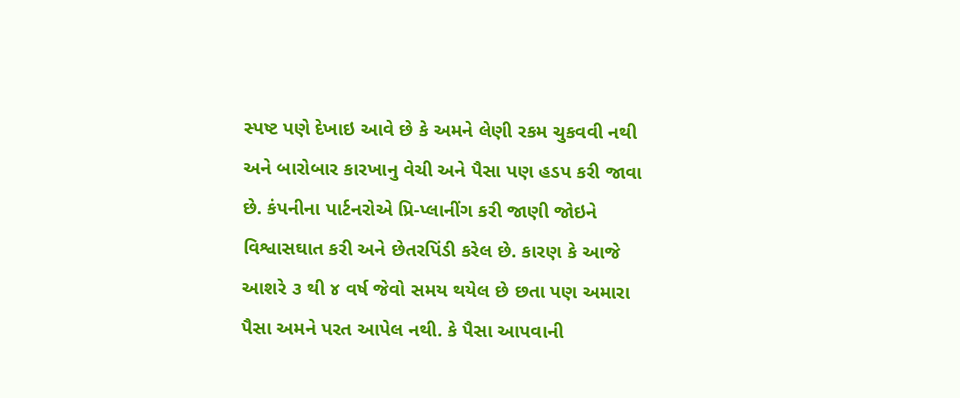સ્પષ્ટ પણે દેખાઇ આવે છે કે અમને લેણી રકમ ચુકવવી નથી અને બારોબાર કારખાનુ વેચી અને પૈસા પણ હડપ કરી જાવા છે. કંપનીના પાર્ટનરોએ પ્રિ-પ્લાનીંગ કરી જાણી જોઇને વિશ્વાસઘાત કરી અને છેતરપિંડી કરેલ છે. કારણ કે આજે આશરે ૩ થી ૪ વર્ષ જેવો સમય થયેલ છે છતા પણ અમારા પૈસા અમને પરત આપેલ નથી. કે પૈસા આપવાની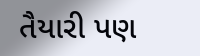તૈયારી પણ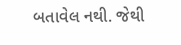બતાવેલ નથી. જેથી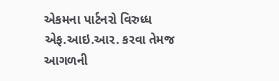એકમના પાર્ટનરો વિરુધ્ધ એફ.આઇ.આર. કરવા તેમજ આગળની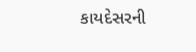કાયદેસરની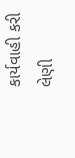કાર્યવાહી કરી લેણી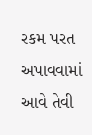રકમ પરત અપાવવામાં આવે તેવી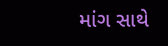માંગ સાથે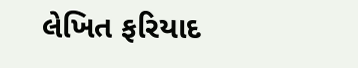લેખિત ફરિયાદ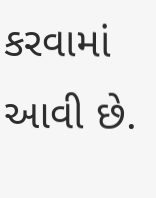કરવામાં આવી છે.